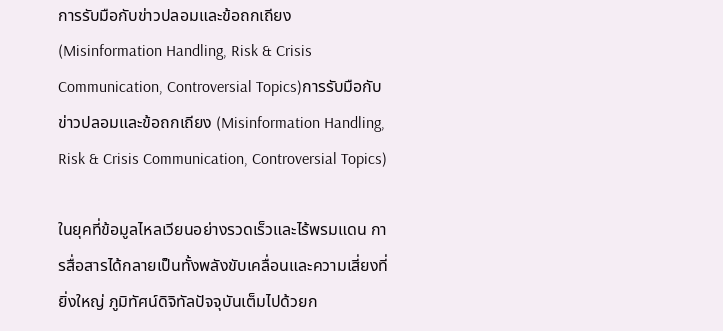การรับมือกับข่าวปลอมและข้อถกเถียง (Misinformation Handling, Risk & Crisis Communication, Controversial Topics)การรับมือกับข่าวปลอมและข้อถกเถียง (Misinformation Handling, Risk & Crisis Communication, Controversial Topics)

ในยุคที่ข้อมูลไหลเวียนอย่างรวดเร็วและไร้พรมแดน การสื่อสารได้กลายเป็นทั้งพลังขับเคลื่อนและความเสี่ยงที่ยิ่งใหญ่ ภูมิทัศน์ดิจิทัลปัจจุบันเต็มไปด้วยก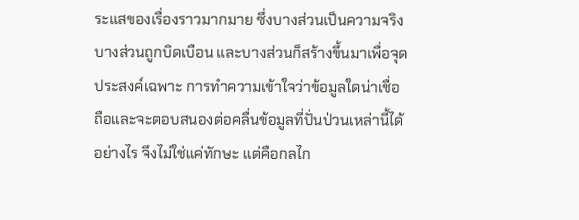ระแสของเรื่องราวมากมาย ซึ่งบางส่วนเป็นความจริง บางส่วนถูกบิดเบือน และบางส่วนก็สร้างขึ้นมาเพื่อจุดประสงค์เฉพาะ การทำความเข้าใจว่าข้อมูลใดน่าเชื่อถือและจะตอบสนองต่อคลื่นข้อมูลที่ปั่นป่วนเหล่านี้ได้อย่างไร จึงไม่ใช่แค่ทักษะ แต่คือกลไก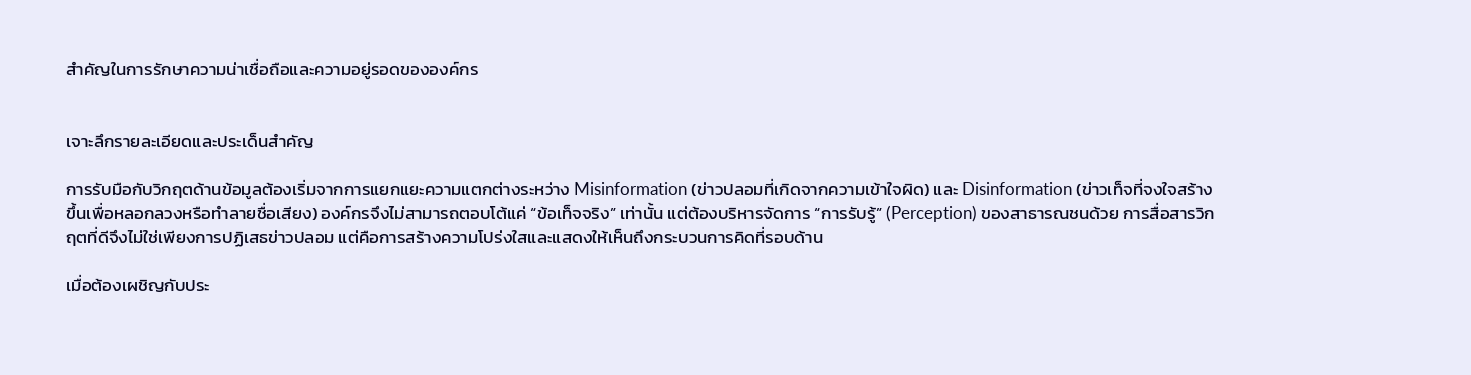สำคัญในการรักษาความน่าเชื่อถือและความอยู่รอดขององค์กร


เจาะลึกรายละเอียดและประเด็นสำคัญ

การรับมือกับวิกฤตด้านข้อมูลต้องเริ่มจากการแยกแยะความแตกต่างระหว่าง Misinformation (ข่าวปลอมที่เกิดจากความเข้าใจผิด) และ Disinformation (ข่าวเท็จที่จงใจสร้างขึ้นเพื่อหลอกลวงหรือทำลายชื่อเสียง) องค์กรจึงไม่สามารถตอบโต้แค่ “ข้อเท็จจริง” เท่านั้น แต่ต้องบริหารจัดการ “การรับรู้” (Perception) ของสาธารณชนด้วย การสื่อสารวิกฤตที่ดีจึงไม่ใช่เพียงการปฏิเสธข่าวปลอม แต่คือการสร้างความโปร่งใสและแสดงให้เห็นถึงกระบวนการคิดที่รอบด้าน

เมื่อต้องเผชิญกับประ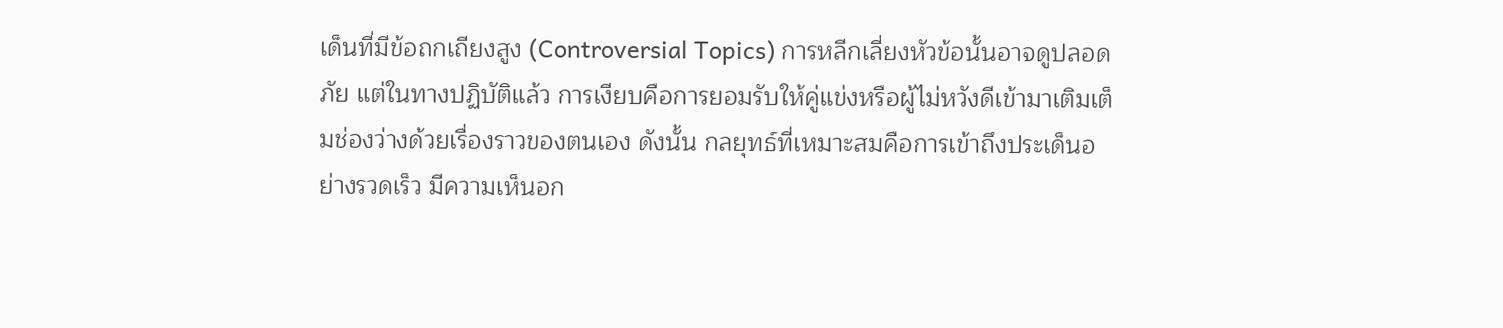เด็นที่มีข้อถกเถียงสูง (Controversial Topics) การหลีกเลี่ยงหัวข้อนั้นอาจดูปลอดภัย แต่ในทางปฏิบัติแล้ว การเงียบคือการยอมรับให้คู่แข่งหรือผู้ไม่หวังดีเข้ามาเติมเต็มช่องว่างด้วยเรื่องราวของตนเอง ดังนั้น กลยุทธ์ที่เหมาะสมคือการเข้าถึงประเด็นอย่างรวดเร็ว มีความเห็นอก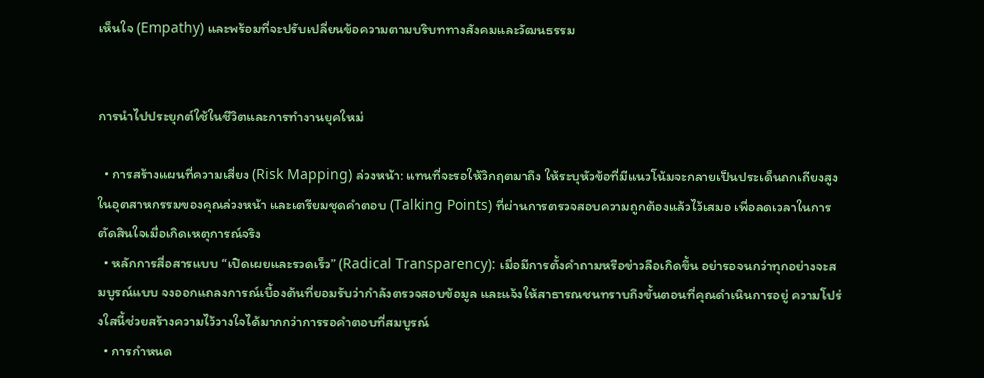เห็นใจ (Empathy) และพร้อมที่จะปรับเปลี่ยนข้อความตามบริบททางสังคมและวัฒนธรรม


การนำไปประยุกต์ใช้ในชีวิตและการทำงานยุคใหม่

  • การสร้างแผนที่ความเสี่ยง (Risk Mapping) ล่วงหน้า: แทนที่จะรอให้วิกฤตมาถึง ให้ระบุหัวข้อที่มีแนวโน้มจะกลายเป็นประเด็นถกเถียงสูงในอุตสาหกรรมของคุณล่วงหน้า และเตรียมชุดคำตอบ (Talking Points) ที่ผ่านการตรวจสอบความถูกต้องแล้วไว้เสมอ เพื่อลดเวลาในการตัดสินใจเมื่อเกิดเหตุการณ์จริง
  • หลักการสื่อสารแบบ “เปิดเผยและรวดเร็ว” (Radical Transparency): เมื่อมีการตั้งคำถามหรือข่าวลือเกิดขึ้น อย่ารอจนกว่าทุกอย่างจะสมบูรณ์แบบ จงออกแถลงการณ์เบื้องต้นที่ยอมรับว่ากำลังตรวจสอบข้อมูล และแจ้งให้สาธารณชนทราบถึงขั้นตอนที่คุณดำเนินการอยู่ ความโปร่งใสนี้ช่วยสร้างความไว้วางใจได้มากกว่าการรอคำตอบที่สมบูรณ์
  • การกำหนด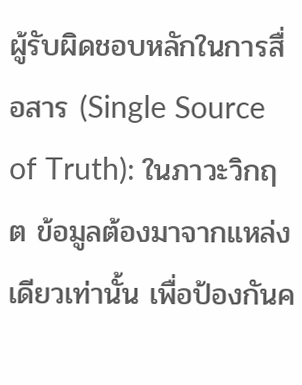ผู้รับผิดชอบหลักในการสื่อสาร (Single Source of Truth): ในภาวะวิกฤต ข้อมูลต้องมาจากแหล่งเดียวเท่านั้น เพื่อป้องกันค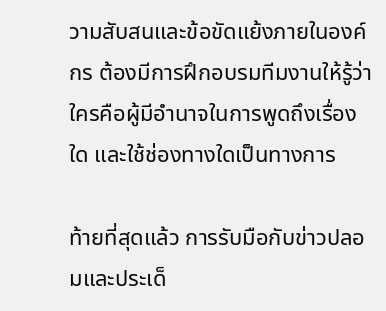วามสับสนและข้อขัดแย้งภายในองค์กร ต้องมีการฝึกอบรมทีมงานให้รู้ว่าใครคือผู้มีอำนาจในการพูดถึงเรื่องใด และใช้ช่องทางใดเป็นทางการ

ท้ายที่สุดแล้ว การรับมือกับข่าวปลอมและประเด็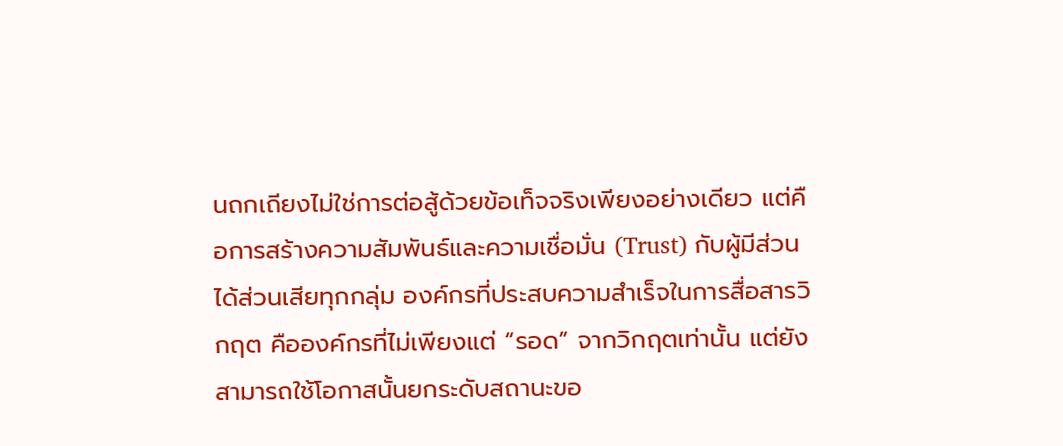นถกเถียงไม่ใช่การต่อสู้ด้วยข้อเท็จจริงเพียงอย่างเดียว แต่คือการสร้างความสัมพันธ์และความเชื่อมั่น (Trust) กับผู้มีส่วนได้ส่วนเสียทุกกลุ่ม องค์กรที่ประสบความสำเร็จในการสื่อสารวิกฤต คือองค์กรที่ไม่เพียงแต่ “รอด” จากวิกฤตเท่านั้น แต่ยังสามารถใช้โอกาสนั้นยกระดับสถานะขอ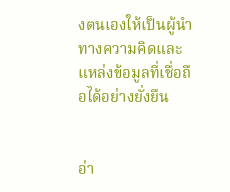งตนเองให้เป็นผู้นำทางความคิดและแหล่งข้อมูลที่เชื่อถือได้อย่างยั่งยืน


อ่า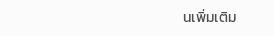นเพิ่มเติม